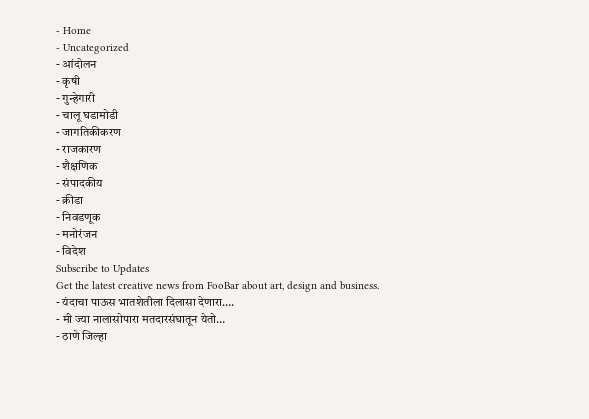- Home
- Uncategorized
- आंदोलन
- कृषी
- गुन्हेगारी
- चालू घडामोडी
- जागतिकीकरण
- राजकारण
- शैक्षणिक
- संपादकीय
- क्रीडा
- निवडणूक
- मनोरंजन
- विदेश
Subscribe to Updates
Get the latest creative news from FooBar about art, design and business.
- यंदाचा पाऊस भातशेतीला दिलासा देणारा….
- मी ज्या नालासोपारा मतदारसंघातून येतो…
- ठाणे जिल्हा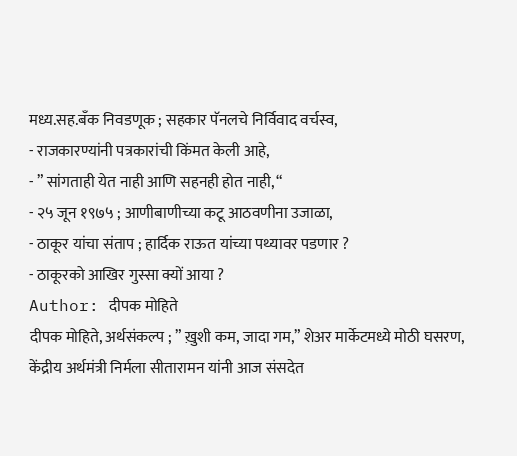मध्य.सह.बँक निवडणूक ; सहकार पॅनलचे निर्विवाद वर्चस्व,
- राजकारण्यांनी पत्रकारांची किंमत केली आहे,
- ” सांगताही येत नाही आणि सहनही होत नाही, “
- २५ जून १९७५ ; आणीबाणीच्या कटू आठवणीना उजाळा,
- ठाकूर यांचा संताप ; हार्दिक राऊत यांच्या पथ्यावर पडणार ?
- ठाकूरको आखिर गुस्सा क्यों आया ?
Author: दीपक मोहिते
दीपक मोहिते, अर्थसंकल्प ; ” ख़ुशी कम, जादा गम,” शेअर मार्केटमध्ये मोठी घसरण, केंद्रीय अर्थमंत्री निर्मला सीतारामन यांनी आज संसदेत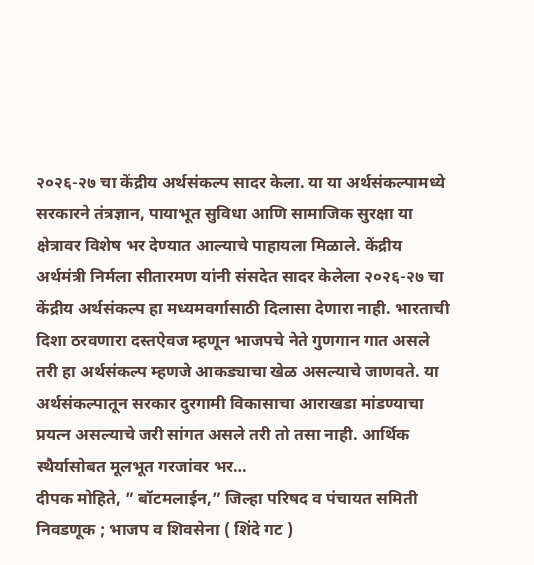२०२६-२७ चा केंद्रीय अर्थसंकल्प सादर केला. या या अर्थसंकल्पामध्ये सरकारने तंत्रज्ञान, पायाभूत सुविधा आणि सामाजिक सुरक्षा या क्षेत्रावर विशेष भर देण्यात आल्याचे पाहायला मिळाले. केंद्रीय अर्थमंत्री निर्मला सीतारमण यांनी संसदेत सादर केलेला २०२६-२७ चा केंद्रीय अर्थसंकल्प हा मध्यमवर्गासाठी दिलासा देणारा नाही. भारताची दिशा ठरवणारा दस्तऐवज म्हणून भाजपचे नेते गुणगान गात असले तरी हा अर्थसंकल्प म्हणजे आकड्याचा खेळ असल्याचे जाणवते. या अर्थसंकल्पातून सरकार दुरगामी विकासाचा आराखडा मांडण्याचा प्रयत्न असल्याचे जरी सांगत असले तरी तो तसा नाही. आर्थिक स्थैर्यासोबत मूलभूत गरजांवर भर…
दीपक मोहिते, ” बॉटमलाईन,” जिल्हा परिषद व पंचायत समिती निवडणूक ; भाजप व शिवसेना ( शिंदे गट )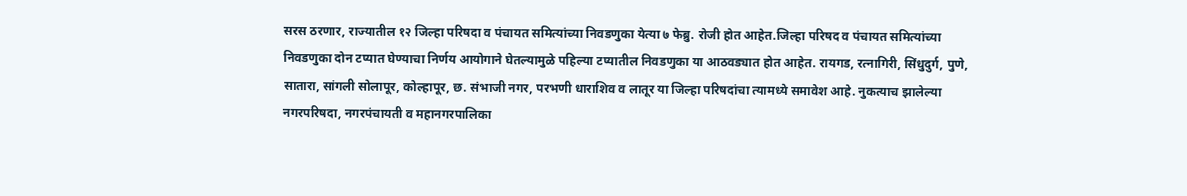सरस ठरणार, राज्यातील १२ जिल्हा परिषदा व पंचायत समित्यांच्या निवडणुका येत्या ७ फेब्रु. रोजी होत आहेत.जिल्हा परिषद व पंचायत समित्यांच्या निवडणुका दोन टप्यात घेण्याचा निर्णय आयोगाने घेतल्यामुळे पहिल्या टप्यातील निवडणुका या आठवड्यात होत आहेत. रायगड, रत्नागिरी, सिंधुदुर्ग, पुणे, सातारा, सांगली सोलापूर, कोल्हापूर, छ. संभाजी नगर, परभणी धाराशिव व लातूर या जिल्हा परिषदांचा त्यामध्ये समावेश आहे. नुकत्याच झालेल्या नगरपरिषदा, नगरपंचायती व महानगरपालिका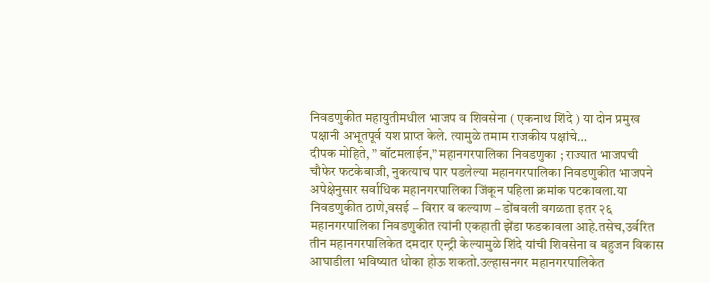निवडणुकीत महायुतीमधील भाजप व शिवसेना ( एकनाथ शिंदे ) या दोन प्रमुख पक्षानी अभूतपूर्व यश प्राप्त केले. त्यामुळे तमाम राजकीय पक्षांचे…
दीपक मोहिते, ” बॉटमलाईन,” महानगरपालिका निवडणुका ; राज्यात भाजपची चौफेर फटकेबाजी, नुकत्याच पार पडलेल्या महानगरपालिका निवडणुकीत भाजपने अपेक्षेनुसार सर्वाधिक महानगरपालिका जिंकून पहिला क्रमांक पटकावला.या निवडणुकीत ठाणे,वसई – विरार व कल्याण – डोंबवली वगळता इतर २६ महानगरपालिका निवडणुकीत त्यांनी एकहाती झेंडा फडकावला आहे.तसेच,उर्वरित तीन महानगरपालिकेत दमदार एन्ट्री केल्यामुळे शिंदे यांची शिवसेना व बहुजन विकास आघाडीला भविष्यात धोका होऊ शकतो.उल्हासनगर महानगरपालिकेत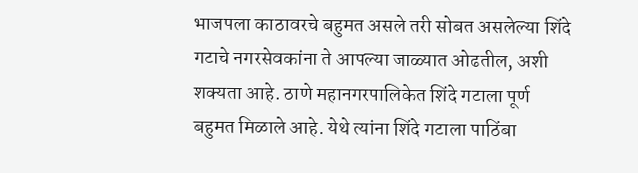भाजपला काठावरचे बहुमत असले तरी सोबत असलेल्या शिंदे गटाचे नगरसेवकांना ते आपल्या जाळ्यात ओढतील, अशी शक्यता आहे. ठाणे महानगरपालिकेत शिंदे गटाला पूर्ण बहुमत मिळाले आहे. येथे त्यांना शिंदे गटाला पाठिंबा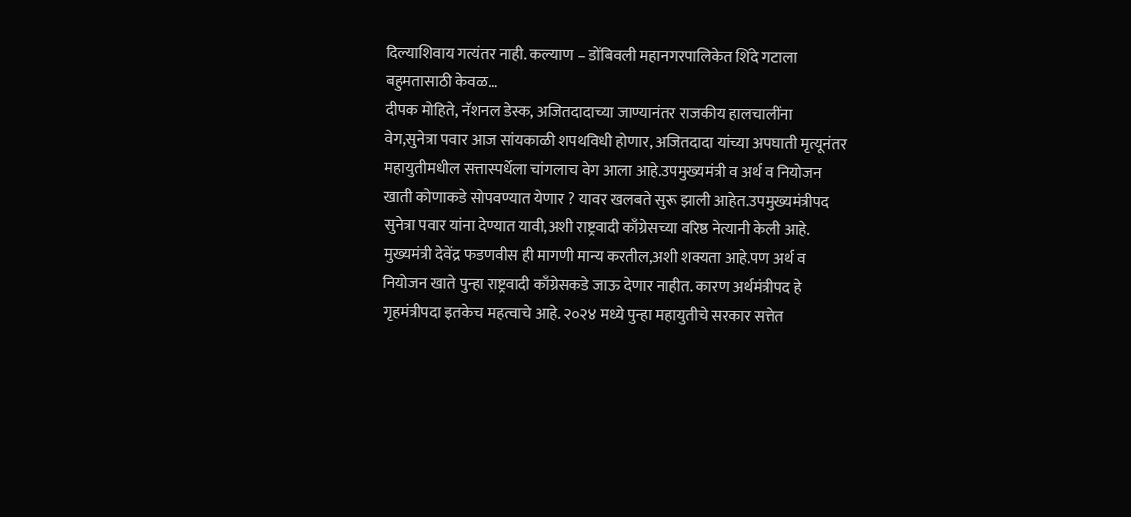दिल्याशिवाय गत्यंतर नाही. कल्याण – डोंबिवली महानगरपालिकेत शिंदे गटाला बहुमतासाठी केवळ…
दीपक मोहिते, नॅशनल डेस्क, अजितदादाच्या जाण्यानंतर राजकीय हालचालींना वेग,सुनेत्रा पवार आज सांयकाळी शपथविधी होणार, अजितदादा यांच्या अपघाती मृत्यूनंतर महायुतीमधील सत्तास्पर्धेला चांगलाच वेग आला आहे.उपमुख्यमंत्री व अर्थ व नियोजन खाती कोणाकडे सोपवण्यात येणार ? यावर खलबते सुरू झाली आहेत.उपमुख्यमंत्रीपद सुनेत्रा पवार यांना देण्यात यावी,अशी राष्ट्रवादी काँग्रेसच्या वरिष्ठ नेत्यानी केली आहे. मुख्यमंत्री देवेंद्र फडणवीस ही मागणी मान्य करतील,अशी शक्यता आहे.पण अर्थ व नियोजन खाते पुन्हा राष्ट्रवादी काँग्रेसकडे जाऊ देणार नाहीत. कारण अर्थमंत्रीपद हे गृहमंत्रीपदा इतकेच महत्वाचे आहे. २०२४ मध्ये पुन्हा महायुतीचे सरकार सत्तेत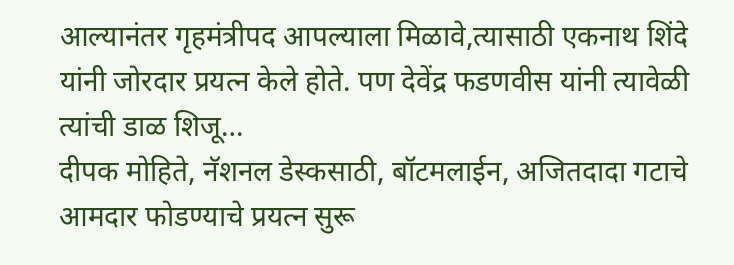आल्यानंतर गृहमंत्रीपद आपल्याला मिळावे,त्यासाठी एकनाथ शिंदे यांनी जोरदार प्रयत्न केले होते. पण देवेंद्र फडणवीस यांनी त्यावेळी त्यांची डाळ शिजू…
दीपक मोहिते, नॅशनल डेस्कसाठी, बॉटमलाईन, अजितदादा गटाचे आमदार फोडण्याचे प्रयत्न सुरू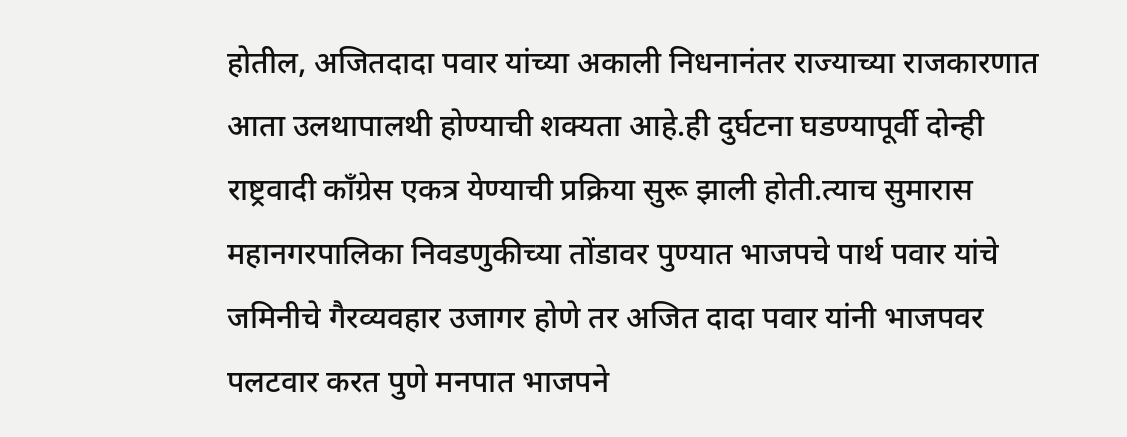होतील, अजितदादा पवार यांच्या अकाली निधनानंतर राज्याच्या राजकारणात आता उलथापालथी होण्याची शक्यता आहे.ही दुर्घटना घडण्यापूर्वी दोन्ही राष्ट्रवादी काँग्रेस एकत्र येण्याची प्रक्रिया सुरू झाली होती.त्याच सुमारास महानगरपालिका निवडणुकीच्या तोंडावर पुण्यात भाजपचे पार्थ पवार यांचे जमिनीचे गैरव्यवहार उजागर होणे तर अजित दादा पवार यांनी भाजपवर पलटवार करत पुणे मनपात भाजपने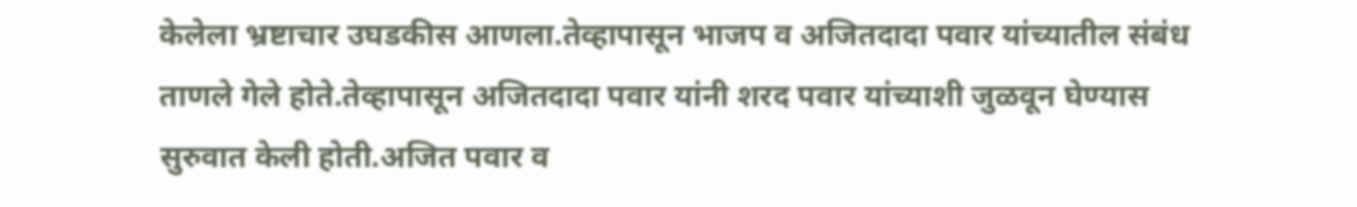केलेला भ्रष्टाचार उघडकीस आणला.तेव्हापासून भाजप व अजितदादा पवार यांच्यातील संबंध ताणले गेले होते.तेव्हापासून अजितदादा पवार यांनी शरद पवार यांच्याशी जुळवून घेण्यास सुरुवात केली होती.अजित पवार व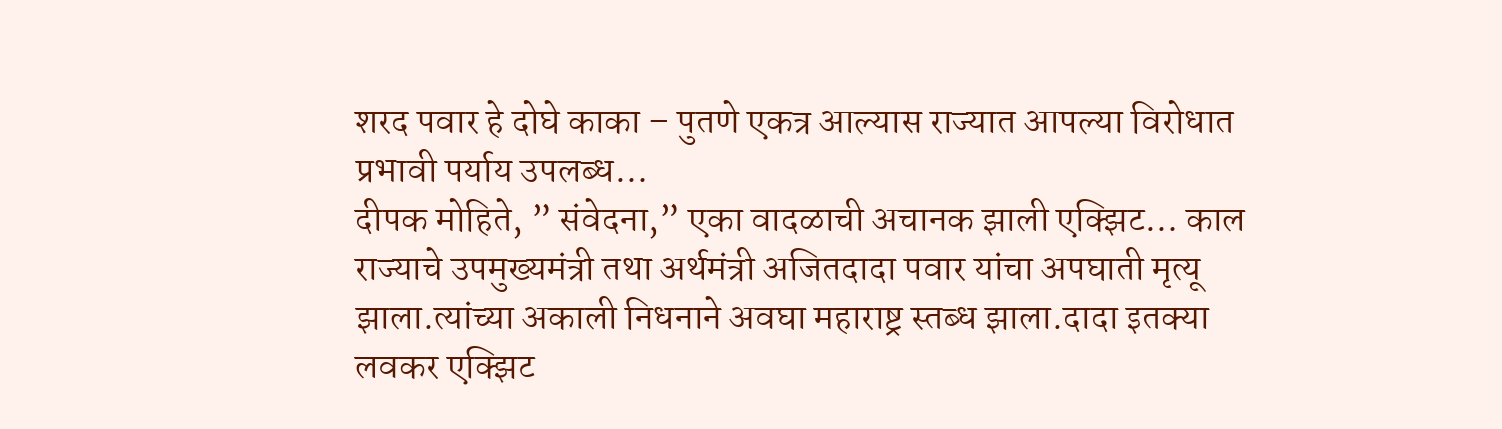शरद पवार हे दोघे काका – पुतणे एकत्र आल्यास राज्यात आपल्या विरोधात प्रभावी पर्याय उपलब्ध…
दीपक मोहिते, ” संवेदना,” एका वादळाची अचानक झाली एक्झिट… काल राज्याचे उपमुख्यमंत्री तथा अर्थमंत्री अजितदादा पवार यांचा अपघाती मृत्यू झाला.त्यांच्या अकाली निधनाने अवघा महाराष्ट्र स्तब्ध झाला.दादा इतक्या लवकर एक्झिट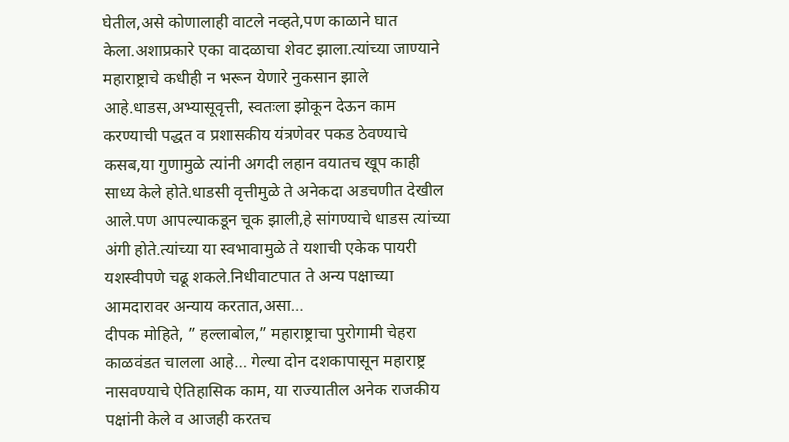घेतील,असे कोणालाही वाटले नव्हते,पण काळाने घात केला.अशाप्रकारे एका वादळाचा शेवट झाला.त्यांच्या जाण्याने महाराष्ट्राचे कधीही न भरून येणारे नुकसान झाले आहे.धाडस,अभ्यासूवृत्ती, स्वतःला झोकून देऊन काम करण्याची पद्धत व प्रशासकीय यंत्रणेवर पकड ठेवण्याचे कसब,या गुणामुळे त्यांनी अगदी लहान वयातच खूप काही साध्य केले होते.धाडसी वृत्तीमुळे ते अनेकदा अडचणीत देखील आले.पण आपल्याकडून चूक झाली,हे सांगण्याचे धाडस त्यांच्या अंगी होते.त्यांच्या या स्वभावामुळे ते यशाची एकेक पायरी यशस्वीपणे चढू शकले.निधीवाटपात ते अन्य पक्षाच्या आमदारावर अन्याय करतात,असा…
दीपक मोहिते, ” हल्लाबोल,” महाराष्ट्राचा पुरोगामी चेहरा काळवंडत चालला आहे… गेल्या दोन दशकापासून महाराष्ट्र नासवण्याचे ऐतिहासिक काम, या राज्यातील अनेक राजकीय पक्षांनी केले व आजही करतच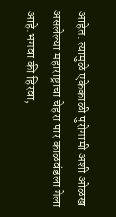आहेत. त्यामुळे एकेकाळी पुरोगामी अशी ओळख असलेल्या महाराष्ट्राचा चेहरा पार काळवंडला गेला आहे.भगवा की हिरवा,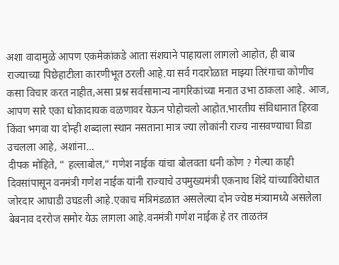अशा वादामुळे आपण एकमेकांकडे आता संशयाने पाहायला लागलो आहोत, ही बाब राज्याच्या पिछेहाटीला कारणीभूत ठरली आहे.या सर्व गदारोळात माझ्या तिरंगाचा कोणीच कसा विचार करत नाहीत,असा प्रश्न सर्वसामान्य नागरिकांच्या मनात उभा ठाकला आहे. आज, आपण सारे एका धोकादायक वळणावर येऊन पोहोचलो आहोत.भारतीय संविधानात हिरवा किंवा भगवा या दोन्ही शब्दाला स्थान नसताना मात्र ज्या लोकांनी राज्य नासवण्याचा विडा उचलला आहे, अशांना…
दीपक मोहिते, ” हल्लाबोल,” गणेश नाईक यांचा बोलवता धनी कोण ? गेल्या काही दिवसांपासून वनमंत्री गणेश नाईक यांनी राज्याचे उपमुख्यमंत्री एकनाथ शिंदे यांच्याविरोधात जोरदार आघाडी उघडली आहे.एकाच मंत्रिमंडळात असलेल्या दोन ज्येष्ठ मंत्र्यामध्ये असलेला बेबनाव दररोज समोर येऊ लागला आहे.वनमंत्री गणेश नाईक हे तर ताळतंत्र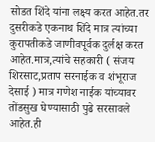सोडत शिंदे यांना लक्ष्य करत आहेत.तर दुसरीकडे एकनाथ शिंदे मात्र त्यांच्या कुरापतीकडे जाणीवपूर्वक दुर्लक्ष करत आहेत.मात्र,त्यांचे सहकारी ( संजय शिरसाट,प्रताप सरनाईक व शंभूराज देसाई ) मात्र गणेश नाईक यांच्यावर तोंडसुख घेण्यासाठी पुढे सरसावले आहेत.ही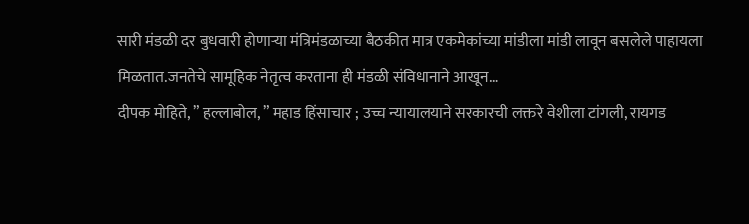सारी मंडळी दर बुधवारी होणाऱ्या मंत्रिमंडळाच्या बैठकीत मात्र एकमेकांच्या मांडीला मांडी लावून बसलेले पाहायला मिळतात.जनतेचे सामूहिक नेतृत्व करताना ही मंडळी संविधानाने आखून…
दीपक मोहिते, ” हल्लाबोल, ” महाड हिंसाचार ; उच्च न्यायालयाने सरकारची लक्तरे वेशीला टांगली, रायगड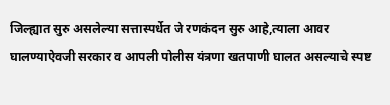जिल्ह्यात सुरु असलेल्या सत्तास्पर्धेत जे रणकंदन सुरु आहे,त्याला आवर घालण्याऐवजी सरकार व आपली पोलीस यंत्रणा खतपाणी घालत असल्याचे स्पष्ट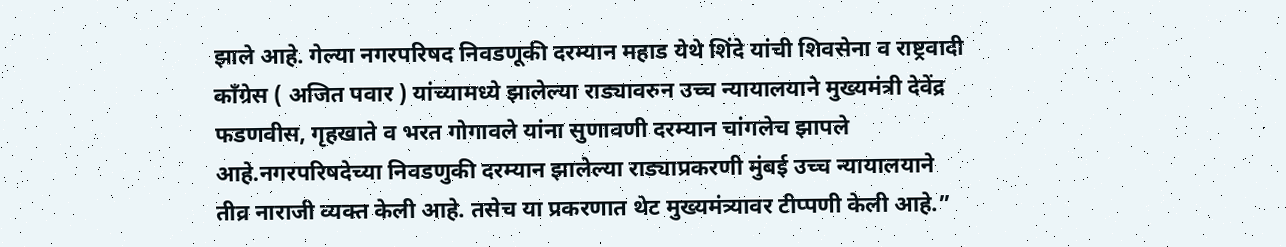झाले आहे. गेल्या नगरपरिषद निवडणूकी दरम्यान महाड येथे शिंदे यांची शिवसेना व राष्ट्रवादी काँग्रेस ( अजित पवार ) यांच्यामध्ये झालेल्या राड्यावरुन उच्च न्यायालयाने मुख्यमंत्री देवेंद्र फडणवीस, गृहखाते व भरत गोगावले यांना सुणावणी दरम्यान चांगलेच झापले आहे.नगरपरिषदेच्या निवडणुकी दरम्यान झालेल्या राड्याप्रकरणी मुंबई उच्च न्यायालयाने तीव्र नाराजी व्यक्त केली आहे. तसेच या प्रकरणात थेट मुख्यमंत्र्यावर टीप्पणी केली आहे.”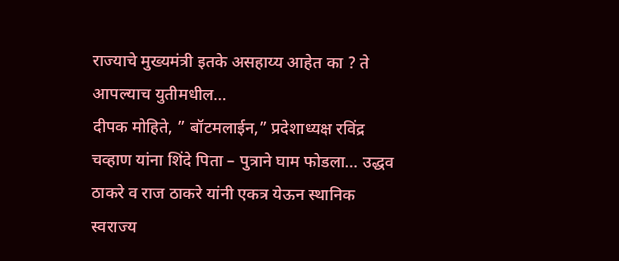राज्याचे मुख्यमंत्री इतके असहाय्य आहेत का ? ते आपल्याच युतीमधील…
दीपक मोहिते, ” बॉटमलाईन,” प्रदेशाध्यक्ष रविंद्र चव्हाण यांना शिंदे पिता – पुत्राने घाम फोडला… उद्धव ठाकरे व राज ठाकरे यांनी एकत्र येऊन स्थानिक स्वराज्य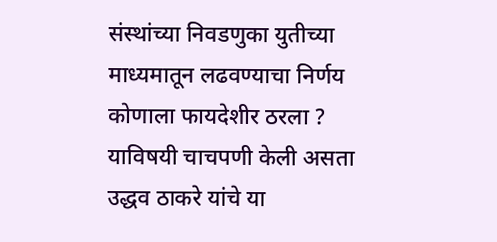संस्थांच्या निवडणुका युतीच्या माध्यमातून लढवण्याचा निर्णय कोणाला फायदेशीर ठरला ? याविषयी चाचपणी केली असता उद्धव ठाकरे यांचे या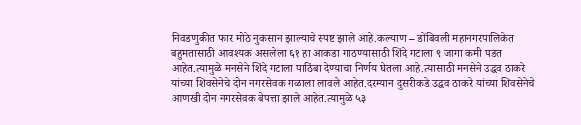निवडणुकीत फार मोठे नुकसान झाल्याचे स्पष्ट झाले आहे.कल्याण – डोंबिवली महानगरपालिकेत बहुमतासाठी आवश्यक असलेला ६१ हा आकडा गाठण्यासाठी शिंदे गटाला ९ जागा कमी पडत आहेत.त्यामुळे मनसेने शिंदे गटाला पाठिंबा देण्याचा निर्णय घेतला आहे.त्यासाठी मनसेने उद्धव ठाकरे यांच्या शिवसेनेचे दोन नगरसेवक गळाला लावले आहेत.दरम्यान दुसरीकडे उद्धव ठाकरे यांच्या शिवसेनेचे आणखी दोन नगरसेवक बेपत्ता झाले आहेत.त्यामुळे ५३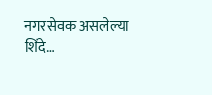नगरसेवक असलेल्या शिंदे…